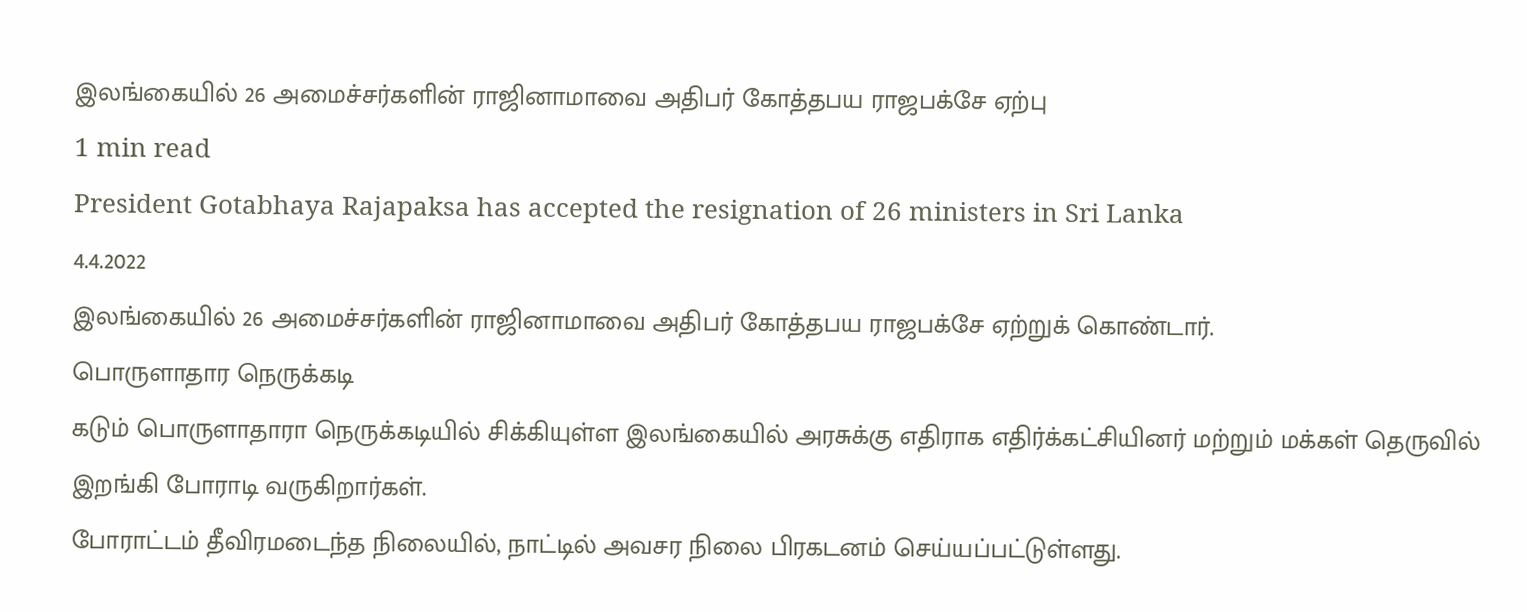இலங்கையில் 26 அமைச்சர்களின் ராஜினாமாவை அதிபர் கோத்தபய ராஜபக்சே ஏற்பு
1 min read
President Gotabhaya Rajapaksa has accepted the resignation of 26 ministers in Sri Lanka
4.4.2022
இலங்கையில் 26 அமைச்சர்களின் ராஜினாமாவை அதிபர் கோத்தபய ராஜபக்சே ஏற்றுக் கொண்டார்.
பொருளாதார நெருக்கடி
கடும் பொருளாதாரா நெருக்கடியில் சிக்கியுள்ள இலங்கையில் அரசுக்கு எதிராக எதிர்க்கட்சியினர் மற்றும் மக்கள் தெருவில் இறங்கி போராடி வருகிறார்கள்.
போராட்டம் தீவிரமடைந்த நிலையில், நாட்டில் அவசர நிலை பிரகடனம் செய்யப்பட்டுள்ளது.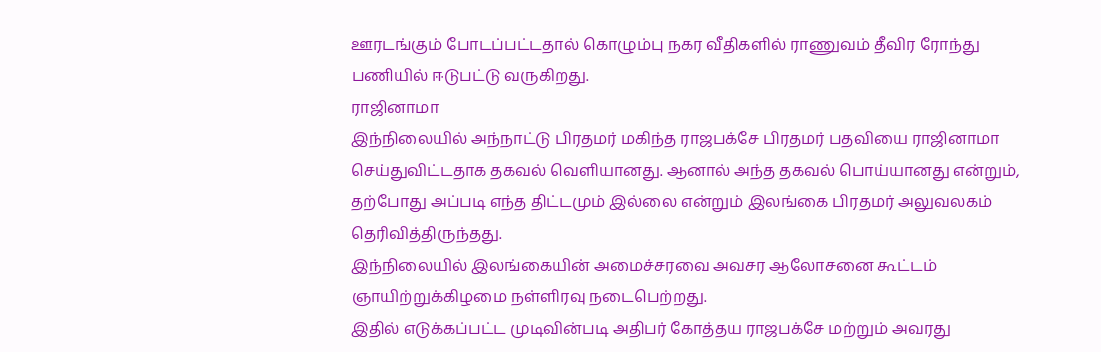ஊரடங்கும் போடப்பட்டதால் கொழும்பு நகர வீதிகளில் ராணுவம் தீவிர ரோந்து பணியில் ஈடுபட்டு வருகிறது.
ராஜினாமா
இந்நிலையில் அந்நாட்டு பிரதமர் மகிந்த ராஜபக்சே பிரதமர் பதவியை ராஜினாமா செய்துவிட்டதாக தகவல் வெளியானது. ஆனால் அந்த தகவல் பொய்யானது என்றும், தற்போது அப்படி எந்த திட்டமும் இல்லை என்றும் இலங்கை பிரதமர் அலுவலகம் தெரிவித்திருந்தது.
இந்நிலையில் இலங்கையின் அமைச்சரவை அவசர ஆலோசனை கூட்டம் ஞாயிற்றுக்கிழமை நள்ளிரவு நடைபெற்றது.
இதில் எடுக்கப்பட்ட முடிவின்படி அதிபர் கோத்தய ராஜபக்சே மற்றும் அவரது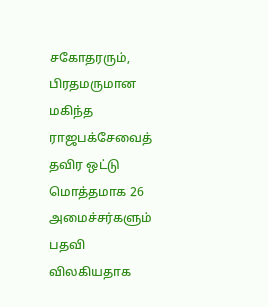சகோதரரும், பிரதமருமான மகிந்த ராஜபக்சேவைத் தவிர ஒட்டு மொத்தமாக 26 அமைச்சர்களும் பதவி விலகியதாக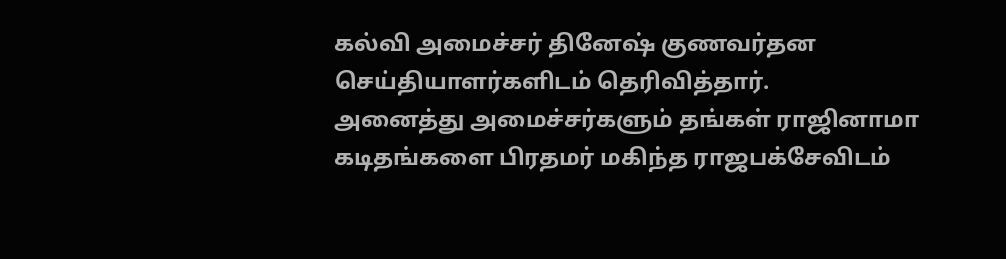கல்வி அமைச்சர் தினேஷ் குணவர்தன செய்தியாளர்களிடம் தெரிவித்தார்.
அனைத்து அமைச்சர்களும் தங்கள் ராஜினாமா கடிதங்களை பிரதமர் மகிந்த ராஜபக்சேவிடம்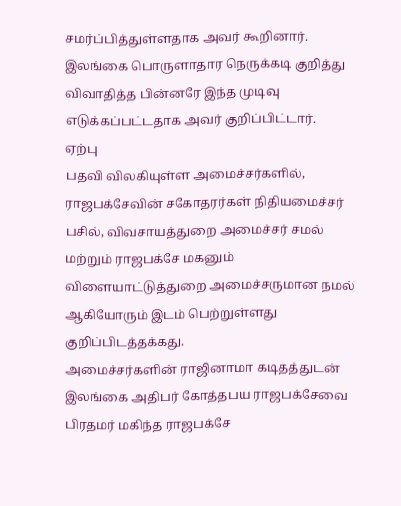சமர்ப்பித்துள்ளதாக அவர் கூறினார். இலங்கை பொருளாதார நெருக்கடி குறித்து விவாதித்த பின்னரே இந்த முடிவு எடுக்கப்பட்டதாக அவர் குறிப்பிட்டார்.
ஏற்பு
பதவி விலகியுள்ள அமைச்சர்களில், ராஜபக்சேவின் சகோதரர்கள் நிதியமைச்சர் பசில், விவசாயத்துறை அமைச்சர் சமல் மற்றும் ராஜபக்சே மகனும் விளையாட்டுத்துறை அமைச்சருமான நமல் ஆகியோரும் இடம் பெற்றுள்ளது குறிப்பிடத்தக்கது.
அமைச்சர்களின் ராஜினாமா கடிதத்துடன் இலங்கை அதிபர் கோத்தபய ராஜபக்சேவை பிரதமர் மகிந்த ராஜபக்சே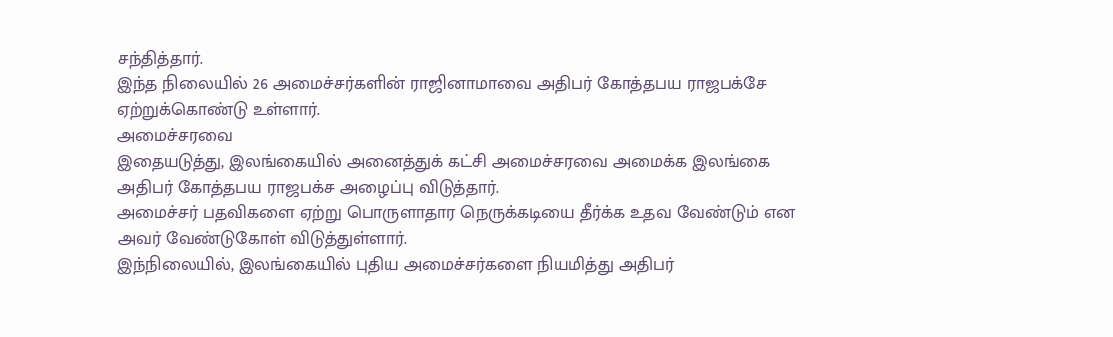சந்தித்தார்.
இந்த நிலையில் 26 அமைச்சர்களின் ராஜினாமாவை அதிபர் கோத்தபய ராஜபக்சே ஏற்றுக்கொண்டு உள்ளார்.
அமைச்சரவை
இதையடுத்து, இலங்கையில் அனைத்துக் கட்சி அமைச்சரவை அமைக்க இலங்கை அதிபர் கோத்தபய ராஜபக்ச அழைப்பு விடுத்தார்.
அமைச்சர் பதவிகளை ஏற்று பொருளாதார நெருக்கடியை தீர்க்க உதவ வேண்டும் என அவர் வேண்டுகோள் விடுத்துள்ளார்.
இந்நிலையில், இலங்கையில் புதிய அமைச்சர்களை நியமித்து அதிபர்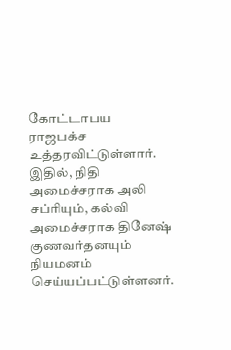கோட்டாபய ராஜபக்ச உத்தரவிட்டுள்ளார். இதில், நிதி அமைச்சராக அலி சப்ரியும், கல்வி அமைச்சராக தினேஷ் குணவர்தனயும் நியமனம் செய்யப்பட்டுள்ளனர்.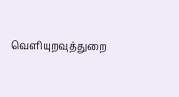வெளியுறவுத்துறை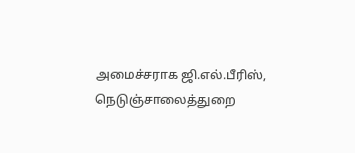அமைச்சராக ஜி.எல்.பீரிஸ், நெடுஞ்சாலைத்துறை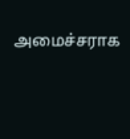அமைச்சராக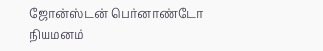ஜோன்ஸ்டன் பெர்னாண்டோ நியமனம்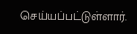செய்யப்பட்டுள்ளார்.